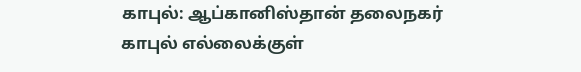காபுல்: ஆப்கானிஸ்தான் தலைநகர் காபுல் எல்லைக்குள்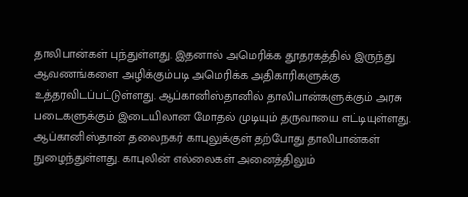தாலிபான்கள் புந்துள்ளது. இதனால் அமெரிக்க தூதரகத்தில் இருந்து ஆவணங்களை அழிக்கும்படி அமெரிக்க அதிகாரிகளுக்கு உத்தரவிடப்பட்டுள்ளது. ஆப்கானிஸ்தானில் தாலிபான்களுக்கும் அரசு படைகளுக்கும் இடையிலான மோதல் முடியும் தருவாயை எட்டியுள்ளது. ஆப்கானிஸ்தான் தலைநகர் காபுலுக்குள் தற்போது தாலிபான்கள் நுழைந்துள்ளது. காபுலின் எல்லைகள் அனைத்திலும்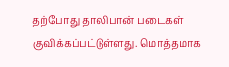தற்போது தாலிபான் படைகள் குவிக்கப்பட்டுள்ளது. மொத்தமாக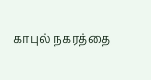காபுல் நகரத்தை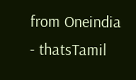from Oneindia - thatsTamil